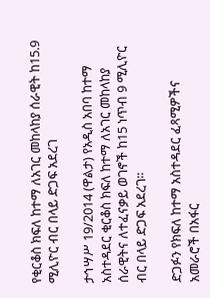የቂርቆስ ክፍለ ከተማ ለአገር መከላከያ ሰራዊት ከ15.9 ሚሊዮር ብር በላይ ድጋፍ አደረገ

ታኅሣሥ 19/2014 (ዋልታ) የአዲስ አበባ ከተማ አስተዳደር ቂርቆስ ክፍለ ከተማ ለአገር መከላከያ ሰራዊትና ለተፈናቃይ ወገኖች ከ15 ነጥብ 9 ሚሊዮር ብር በላይ ድጋፍ አደረገ፡፡

ድጋፉን የክፍለ ከተማ አስተዳደር ፈጻሚዎችና አመራሮች በአፋር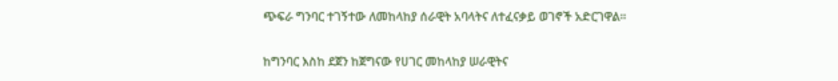ጭፍራ ግንባር ተገኝተው ለመከላከያ ሰራዊት አባላትና ለተፈናቃይ ወገኖች አድርገዋል፡፡

ከግንባር እስከ ደጀን ከጀግናው የሀገር መከላከያ ሠራዊትና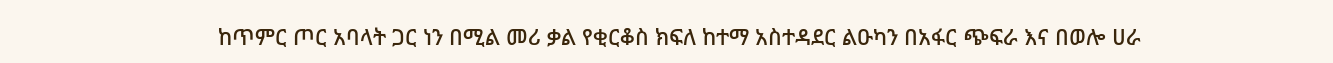ከጥምር ጦር አባላት ጋር ነን በሚል መሪ ቃል የቂርቆስ ክፍለ ከተማ አስተዳደር ልዑካን በአፋር ጭፍራ እና በወሎ ሀራ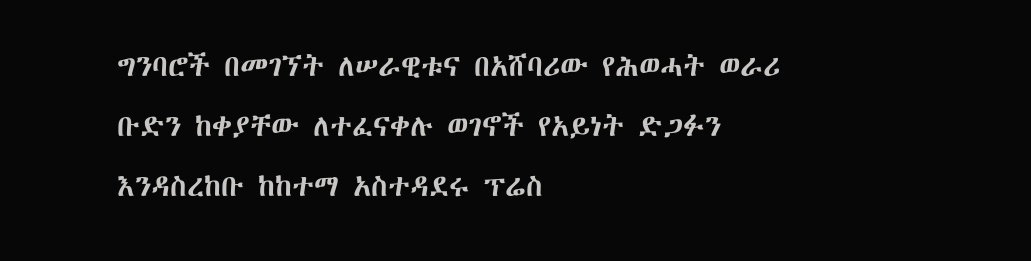ግንባሮች በመገኘት ለሠራዊቱና በአሸባሪው የሕወሓት ወራሪ ቡድን ከቀያቸው ለተፈናቀሉ ወገኖች የአይነት ድጋፉን እንዳስረከቡ ከከተማ አስተዳደሩ ፕሬስ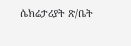ሴክሬታሪያት ጽ/ቤት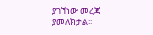ያገኘነው መረጃ ያመለክታል፡፡